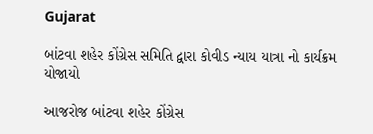Gujarat

બાંટવા શહેર કોંગ્રેસ સમિતિ દ્વારા કોવીડ ન્યાય યાત્રા નો કાર્યક્રમ યોજાયો

આજરોજ બાંટવા શહેર કોંગ્રેસ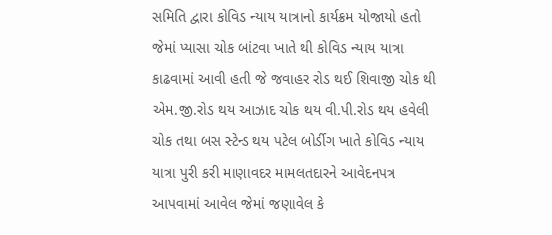સમિતિ દ્વારા કોવિડ ન્યાય યાત્રાનો કાર્યક્રમ યોજાયો હતો જેમાં પ્યાસા ચોક બાંટવા ખાતે થી કોવિડ ન્યાય યાત્રા કાઢવામાં આવી હતી જે જવાહર રોડ થઈ શિવાજી ચોક થી એમ.જી.રોડ થય આઝાદ ચોક થય વી.પી.રોડ થય હવેલી ચોક તથા બસ સ્ટેન્ડ થય પટેલ બોર્ડીગ ખાતે કોવિડ ન્યાય યાત્રા પુરી કરી માણાવદર મામલતદારને આવેદનપત્ર આપવામાં આવેલ જેમાં જણાવેલ કે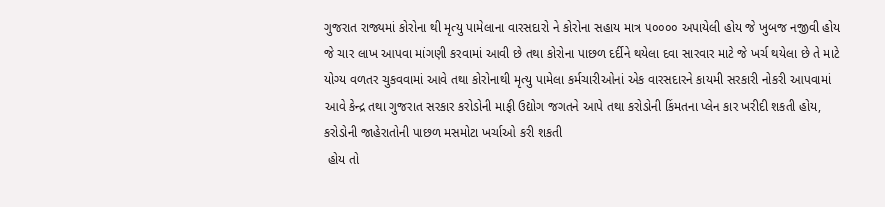ગુજરાત રાજ્યમાં કોરોના થી મૃત્યુ પામેલાના વારસદારો ને કોરોના સહાય માત્ર ૫૦૦૦૦ અપાયેલી હોય જે ખુબજ નજીવી હોય જે ચાર લાખ આપવા માંગણી કરવામાં આવી છે તથા કોરોના પાછળ દર્દીને થયેલા દવા સારવાર માટે જે ખર્ચ થયેલા છે તે માટે યોગ્ય વળતર ચુકવવામાં આવે તથા કોરોનાથી મૃત્યુ પામેલા કર્મચારીઓનાં એક વારસદારને કાયમી સરકારી નોકરી આપવામાં આવે કેન્દ્ર તથા ગુજરાત સરકાર કરોડોની માફી ઉદ્યોગ જગતને આપે તથા કરોડોની કિંમતના પ્લેન કાર ખરીદી શકતી હોય, કરોડોની જાહેરાતોની પાછળ મસમોટા ખર્ચાઓ કરી શકતી
 હોય તો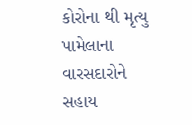કોરોના થી મૃત્યુ પામેલાના વારસદારોને સહાય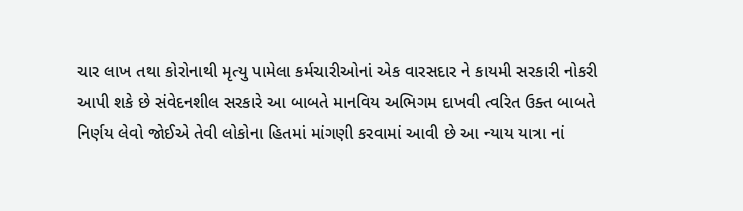ચાર લાખ તથા કોરોનાથી મૃત્યુ પામેલા કર્મચારીઓનાં એક વારસદાર ને કાયમી સરકારી નોકરી આપી શકે છે સંવેદનશીલ સરકારે આ બાબતે માનવિય અભિગમ દાખવી ત્વરિત ઉક્ત બાબતે નિર્ણય લેવો જોઈએ તેવી લોકોના હિતમાં માંગણી કરવામાં આવી છે આ ન્યાય યાત્રા નાં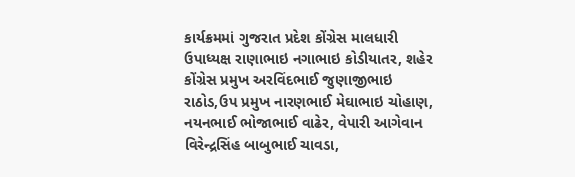કાર્યક્રમમાં ગુજરાત પ્રદેશ કોંગ્રેસ માલધારી ઉપાધ્યક્ષ રાણાભાઇ નગાભાઇ કોડીયાતર, શહેર કોંગ્રેસ પ્રમુખ અરવિંદભાઈ જુણાજીભાઇ રાઠોડ,ઉપ પ્રમુખ નારણભાઈ મેઘાભાઇ ચોહાણ, નયનભાઈ ભોજાભાઈ વાઢેર, વેપારી આગેવાન વિરેન્દ્રસિંહ બાબુભાઈ ચાવડા,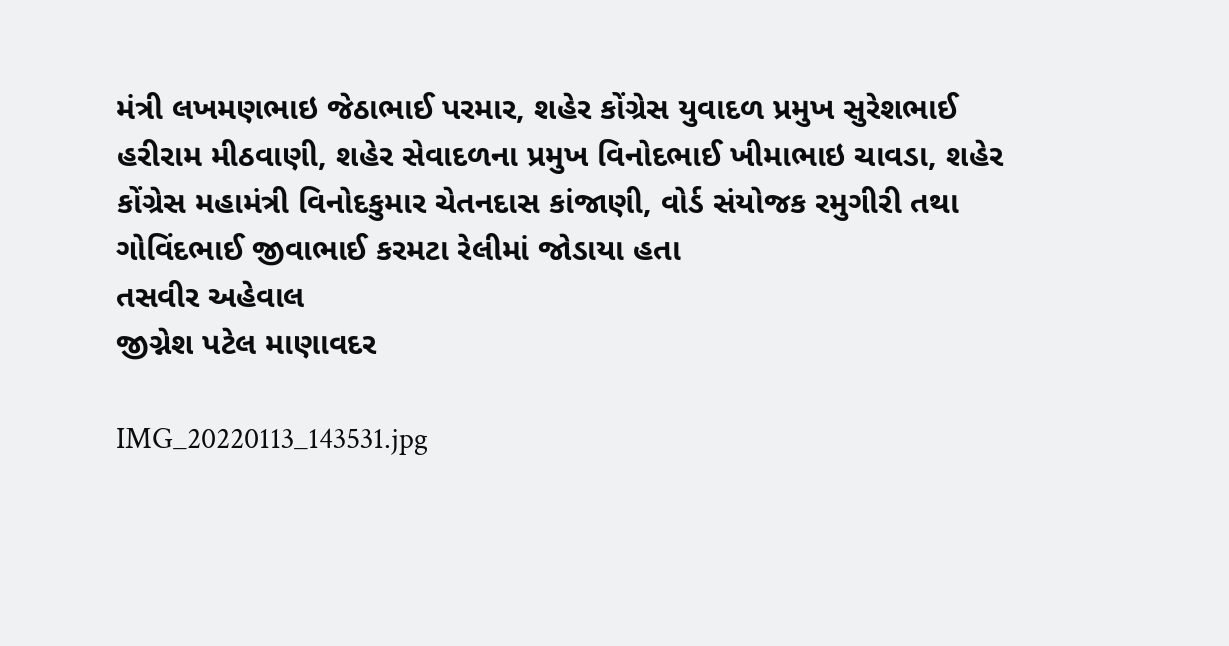મંત્રી લખમણભાઇ જેઠાભાઈ પરમાર, શહેર કોંગ્રેસ યુવાદળ પ્રમુખ સુરેશભાઈ હરીરામ મીઠવાણી, શહેર સેવાદળના પ્રમુખ વિનોદભાઈ ખીમાભાઇ ચાવડા, શહેર કોંગ્રેસ મહામંત્રી વિનોદકુમાર ચેતનદાસ કાંજાણી, વોર્ડ સંયોજક રમુગીરી તથા ગોવિંદભાઈ જીવાભાઈ કરમટા રેલીમાં જોડાયા હતા
તસવીર અહેવાલ
જીગ્નેશ પટેલ માણાવદર

IMG_20220113_143531.jpg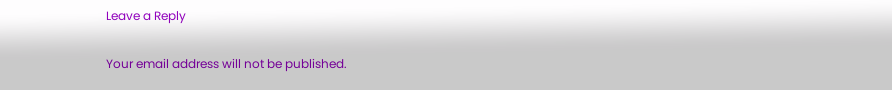Leave a Reply

Your email address will not be published.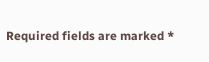Required fields are marked *